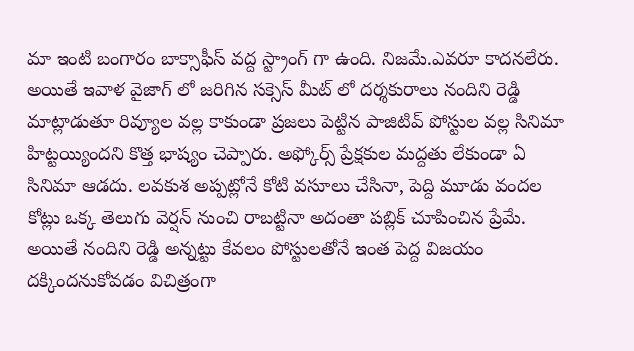మా ఇంటి బంగారం బాక్సాఫీస్ వద్ద స్ట్రాంగ్ గా ఉంది. నిజమే.ఎవరూ కాదనలేరు. అయితే ఇవాళ వైజాగ్ లో జరిగిన సక్సెస్ మీట్ లో దర్శకురాలు నందిని రెడ్డి మాట్లాడుతూ రివ్యూల వల్ల కాకుండా ప్రజలు పెట్టిన పాజిటివ్ పోస్టుల వల్ల సినిమా హిట్టయ్యిందని కొత్త భాష్యం చెప్పారు. అఫ్కోర్స్ ప్రేక్షకుల మద్దతు లేకుండా ఏ సినిమా ఆడదు. లవకుశ అప్పట్లోనే కోటి వసూలు చేసినా, పెద్ది మూడు వందల కోట్లు ఒక్క తెలుగు వెర్షన్ నుంచి రాబట్టినా అదంతా పబ్లిక్ చూపించిన ప్రేమే.
అయితే నందిని రెడ్డి అన్నట్టు కేవలం పోస్టులతోనే ఇంత పెద్ద విజయం దక్కిందనుకోవడం విచిత్రంగా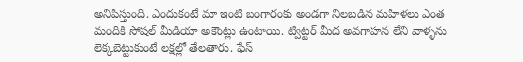అనిపిస్తుంది. ఎందుకంటే మా ఇంటి బంగారంకు అండగా నిలబడిన మహిళలు ఎంత మందికి సోషల్ మీడియా అకౌంట్లు ఉంటాయి. ట్విట్టర్ మీద అవగాహన లేని వాళ్ళను లెక్కబెట్టుకుంటే లక్షల్లో తేలతారు. ఫేస్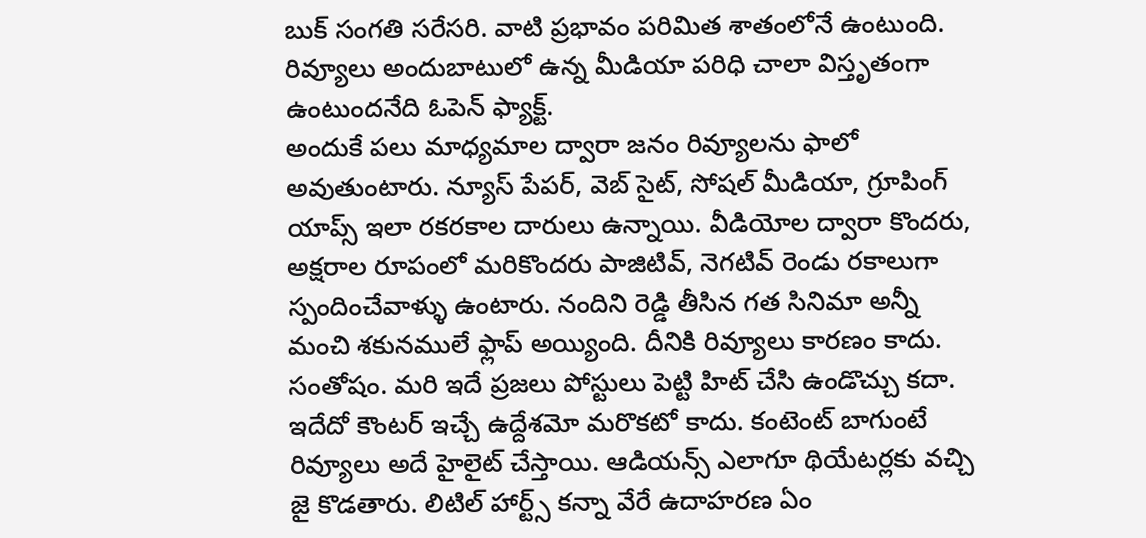బుక్ సంగతి సరేసరి. వాటి ప్రభావం పరిమిత శాతంలోనే ఉంటుంది. రివ్యూలు అందుబాటులో ఉన్న మీడియా పరిధి చాలా విస్తృతంగా ఉంటుందనేది ఓపెన్ ఫ్యాక్ట్.
అందుకే పలు మాధ్యమాల ద్వారా జనం రివ్యూలను ఫాలో అవుతుంటారు. న్యూస్ పేపర్, వెబ్ సైట్, సోషల్ మీడియా, గ్రూపింగ్ యాప్స్ ఇలా రకరకాల దారులు ఉన్నాయి. వీడియోల ద్వారా కొందరు, అక్షరాల రూపంలో మరికొందరు పాజిటివ్, నెగటివ్ రెండు రకాలుగా స్పందించేవాళ్ళు ఉంటారు. నందిని రెడ్డి తీసిన గత సినిమా అన్నీ మంచి శకునములే ఫ్లాప్ అయ్యింది. దీనికి రివ్యూలు కారణం కాదు. సంతోషం. మరి ఇదే ప్రజలు పోస్టులు పెట్టి హిట్ చేసి ఉండొచ్చు కదా.
ఇదేదో కౌంటర్ ఇచ్చే ఉద్దేశమో మరొకటో కాదు. కంటెంట్ బాగుంటే రివ్యూలు అదే హైలైట్ చేస్తాయి. ఆడియన్స్ ఎలాగూ థియేటర్లకు వచ్చి జై కొడతారు. లిటిల్ హార్ట్స్ కన్నా వేరే ఉదాహరణ ఏం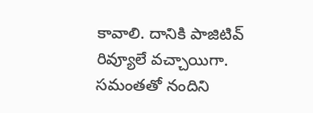కావాలి. దానికి పాజిటివ్ రివ్యూలే వచ్చాయిగా. సమంతతో నందిని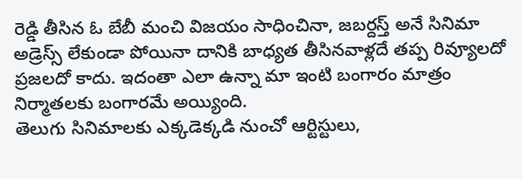రెడ్డి తీసిన ఓ బేబీ మంచి విజయం సాధించినా, జబర్దస్త్ అనే సినిమా అడ్రెస్స్ లేకుండా పోయినా దానికి బాధ్యత తీసినవాళ్లదే తప్ప రివ్యూలదో ప్రజలదో కాదు. ఇదంతా ఎలా ఉన్నా మా ఇంటి బంగారం మాత్రం నిర్మాతలకు బంగారమే అయ్యింది.
తెలుగు సినిమాలకు ఎక్కడెక్కడి నుంచో ఆర్టిస్టులు,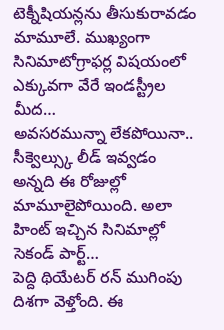టెక్నీషియన్లను తీసుకురావడం మామూలే. ముఖ్యంగా సినిమాటోగ్రాఫర్ల విషయంలో ఎక్కువగా వేరే ఇండస్ట్రీల మీద…
అవసరమున్నా లేకపోయినా.. సీక్వెల్స్కు లీడ్ ఇవ్వడం అన్నది ఈ రోజుల్లో మామూలైపోయింది. అలా హింట్ ఇచ్చిన సినిమాల్లో సెకండ్ పార్ట్…
పెద్ది థియేటర్ రన్ ముగింపు దిశగా వెళ్తోంది. ఈ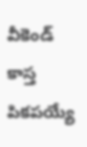వీకెండ్ కాస్త పికపయ్యే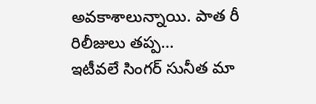అవకాశాలున్నాయి. పాత రీ రిలీజులు తప్ప…
ఇటీవలే సింగర్ సునీత మా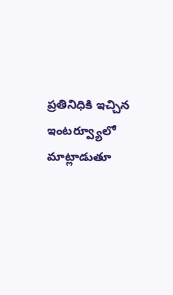ప్రతినిధికి ఇచ్చిన ఇంటర్వ్యూలో మాట్లాడుతూ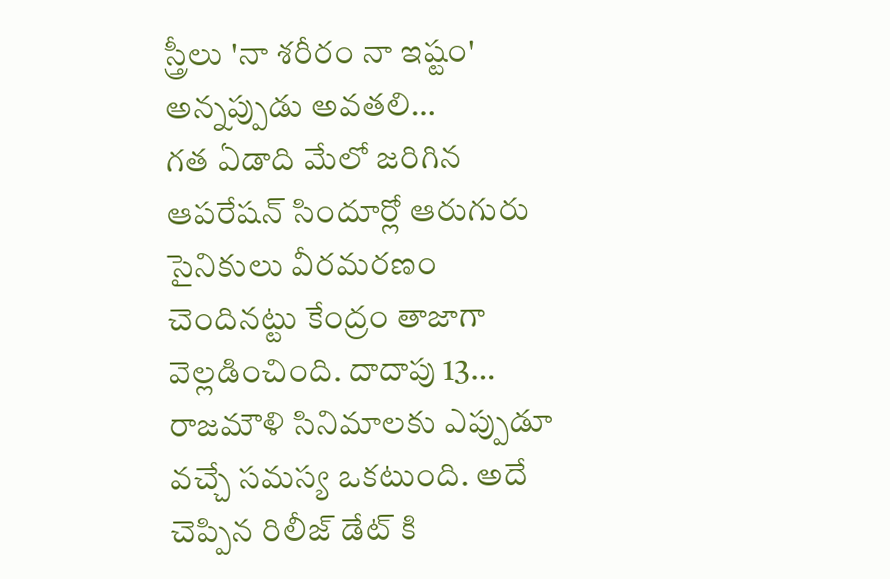స్త్రీలు 'నా శరీరం నా ఇష్టం' అన్నప్పుడు అవతలి…
గత ఏడాది మేలో జరిగిన ఆపరేషన్ సిందూర్లో ఆరుగురు సైనికులు వీరమరణం చెందినట్టు కేంద్రం తాజాగా వెల్లడించింది. దాదాపు 13…
రాజమౌళి సినిమాలకు ఎప్పుడూ వచ్చే సమస్య ఒకటుంది. అదే చెప్పిన రిలీజ్ డేట్ కి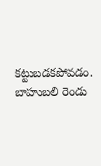కట్టుబడకపోవడం. బాహుబలి రెండు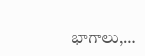భాగాలు,…